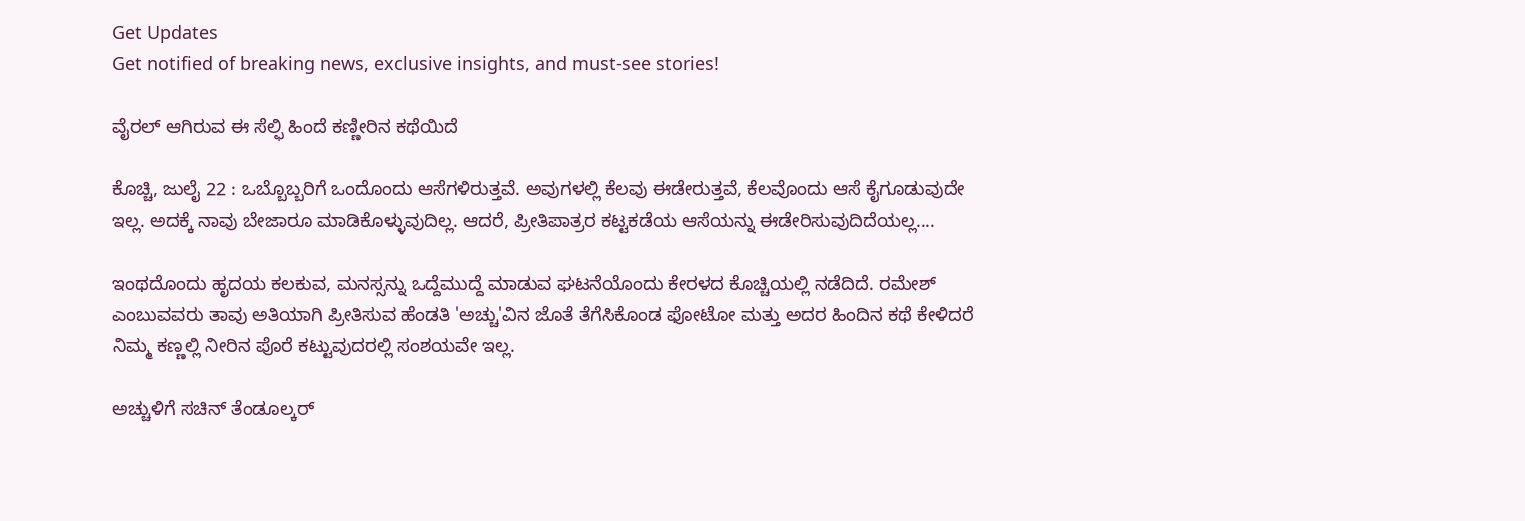Get Updates
Get notified of breaking news, exclusive insights, and must-see stories!

ವೈರಲ್ ಆಗಿರುವ ಈ ಸೆಲ್ಫಿ ಹಿಂದೆ ಕಣ್ಣೀರಿನ ಕಥೆಯಿದೆ

ಕೊಚ್ಚಿ, ಜುಲೈ 22 : ಒಬ್ಬೊಬ್ಬರಿಗೆ ಒಂದೊಂದು ಆಸೆಗಳಿರುತ್ತವೆ. ಅವುಗಳಲ್ಲಿ ಕೆಲವು ಈಡೇರುತ್ತವೆ, ಕೆಲವೊಂದು ಆಸೆ ಕೈಗೂಡುವುದೇ ಇಲ್ಲ. ಅದಕ್ಕೆ ನಾವು ಬೇಜಾರೂ ಮಾಡಿಕೊಳ್ಳುವುದಿಲ್ಲ. ಆದರೆ, ಪ್ರೀತಿಪಾತ್ರರ ಕಟ್ಟಕಡೆಯ ಆಸೆಯನ್ನು ಈಡೇರಿಸುವುದಿದೆಯಲ್ಲ....

ಇಂಥದೊಂದು ಹೃದಯ ಕಲಕುವ, ಮನಸ್ಸನ್ನು ಒದ್ದೆಮುದ್ದೆ ಮಾಡುವ ಘಟನೆಯೊಂದು ಕೇರಳದ ಕೊಚ್ಚಿಯಲ್ಲಿ ನಡೆದಿದೆ. ರಮೇಶ್ ಎಂಬುವವರು ತಾವು ಅತಿಯಾಗಿ ಪ್ರೀತಿಸುವ ಹೆಂಡತಿ 'ಅಚ್ಚು'ವಿನ ಜೊತೆ ತೆಗೆಸಿಕೊಂಡ ಫೋಟೋ ಮತ್ತು ಅದರ ಹಿಂದಿನ ಕಥೆ ಕೇಳಿದರೆ ನಿಮ್ಮ ಕಣ್ಣಲ್ಲಿ ನೀರಿನ ಪೊರೆ ಕಟ್ಟುವುದರಲ್ಲಿ ಸಂಶಯವೇ ಇಲ್ಲ.

ಅಚ್ಚುಳಿಗೆ ಸಚಿನ್ ತೆಂಡೂಲ್ಕರ್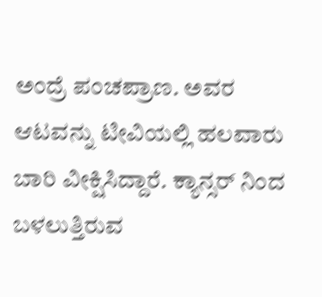ಅಂದ್ರೆ ಪಂಚಪ್ರಾಣ. ಅವರ ಆಟವನ್ನು ಟೀವಿಯಲ್ಲಿ ಹಲವಾರು ಬಾರಿ ವೀಕ್ಷಿಸಿದ್ದಾರೆ. ಕ್ಯಾನ್ಸರ್ ನಿಂದ ಬಳಲುತ್ತಿರುವ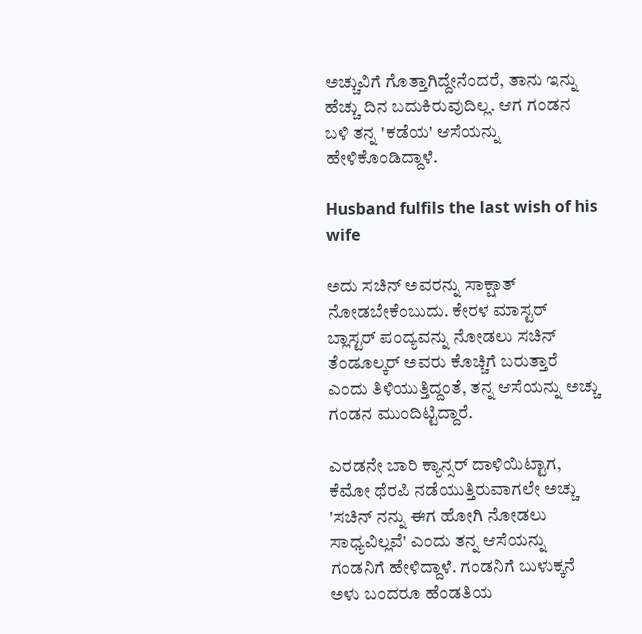ಅಚ್ಚುವಿಗೆ ಗೊತ್ತಾಗಿದ್ದೇನೆಂದರೆ, ತಾನು ಇನ್ನು ಹೆಚ್ಚು ದಿನ ಬದುಕಿರುವುದಿಲ್ಲ. ಆಗ ಗಂಡನ ಬಳಿ ತನ್ನ 'ಕಡೆಯ' ಆಸೆಯನ್ನು ಹೇಳಿಕೊಂಡಿದ್ದಾಳೆ.

Husband fulfils the last wish of his wife

ಅದು ಸಚಿನ್ ಅವರನ್ನು ಸಾಕ್ಷಾತ್ ನೋಡಬೇಕೆಂಬುದು. ಕೇರಳ ಮಾಸ್ಟರ್ ಬ್ಲಾಸ್ಟರ್ ಪಂದ್ಯವನ್ನು ನೋಡಲು ಸಚಿನ್ ತೆಂಡೂಲ್ಕರ್ ಅವರು ಕೊಚ್ಚಿಗೆ ಬರುತ್ತಾರೆ ಎಂದು ತಿಳಿಯುತ್ತಿದ್ದಂತೆ, ತನ್ನ ಆಸೆಯನ್ನು ಅಚ್ಚು ಗಂಡನ ಮುಂದಿಟ್ಟಿದ್ದಾರೆ.

ಎರಡನೇ ಬಾರಿ ಕ್ಯಾನ್ಸರ್ ದಾಳಿಯಿಟ್ಟಾಗ, ಕೆಮೋ ಥೆರಪಿ ನಡೆಯುತ್ತಿರುವಾಗಲೇ ಅಚ್ಚು 'ಸಚಿನ್ ನನ್ನು ಈಗ ಹೋಗಿ ನೋಡಲು ಸಾಧ್ಯವಿಲ್ಲವೆ' ಎಂದು ತನ್ನ ಆಸೆಯನ್ನು ಗಂಡನಿಗೆ ಹೇಳಿದ್ದಾಳೆ. ಗಂಡನಿಗೆ ಬುಳುಕ್ಕನೆ ಅಳು ಬಂದರೂ ಹೆಂಡತಿಯ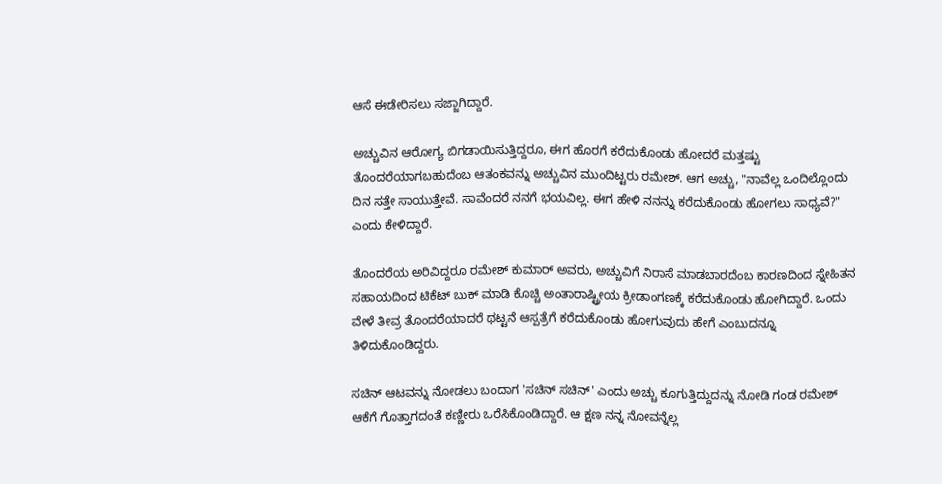ಆಸೆ ಈಡೇರಿಸಲು ಸಜ್ಜಾಗಿದ್ದಾರೆ.

ಅಚ್ಚುವಿನ ಆರೋಗ್ಯ ಬಿಗಡಾಯಿಸುತ್ತಿದ್ದರೂ, ಈಗ ಹೊರಗೆ ಕರೆದುಕೊಂಡು ಹೋದರೆ ಮತ್ತಷ್ಟು ತೊಂದರೆಯಾಗಬಹುದೆಂಬ ಆತಂಕವನ್ನು ಅಚ್ಚುವಿನ ಮುಂದಿಟ್ಟರು ರಮೇಶ್. ಆಗ ಅಚ್ಚು, "ನಾವೆಲ್ಲ ಒಂದಿಲ್ಲೊಂದು ದಿನ ಸತ್ತೇ ಸಾಯುತ್ತೇವೆ. ಸಾವೆಂದರೆ ನನಗೆ ಭಯವಿಲ್ಲ. ಈಗ ಹೇಳಿ ನನನ್ನು ಕರೆದುಕೊಂಡು ಹೋಗಲು ಸಾಧ್ಯವೆ?" ಎಂದು ಕೇಳಿದ್ದಾರೆ.

ತೊಂದರೆಯ ಅರಿವಿದ್ದರೂ ರಮೇಶ್ ಕುಮಾರ್ ಅವರು, ಅಚ್ಚುವಿಗೆ ನಿರಾಸೆ ಮಾಡಬಾರದೆಂಬ ಕಾರಣದಿಂದ ಸ್ನೇಹಿತನ ಸಹಾಯದಿಂದ ಟಿಕೆಟ್ ಬುಕ್ ಮಾಡಿ ಕೊಚ್ಚಿ ಅಂತಾರಾಷ್ಟ್ರೀಯ ಕ್ರೀಡಾಂಗಣಕ್ಕೆ ಕರೆದುಕೊಂಡು ಹೋಗಿದ್ದಾರೆ. ಒಂದು ವೇಳೆ ತೀವ್ರ ತೊಂದರೆಯಾದರೆ ಥಟ್ಟನೆ ಆಸ್ಪತ್ರೆಗೆ ಕರೆದುಕೊಂಡು ಹೋಗುವುದು ಹೇಗೆ ಎಂಬುದನ್ನೂ ತಿಳಿದುಕೊಂಡಿದ್ದರು.

ಸಚಿನ್ ಆಟವನ್ನು ನೋಡಲು ಬಂದಾಗ 'ಸಚಿನ್ ಸಚಿನ್' ಎಂದು ಅಚ್ಚು ಕೂಗುತ್ತಿದ್ದುದನ್ನು ನೋಡಿ ಗಂಡ ರಮೇಶ್ ಆಕೆಗೆ ಗೊತ್ತಾಗದಂತೆ ಕಣ್ಣೀರು ಒರೆಸಿಕೊಂಡಿದ್ದಾರೆ. ಆ ಕ್ಷಣ ನನ್ನ ನೋವನ್ನೆಲ್ಲ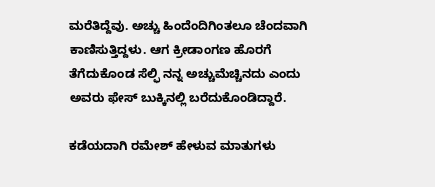ಮರೆತಿದ್ದೆವು. ಅಚ್ಚು ಹಿಂದೆಂದಿಗಿಂತಲೂ ಚೆಂದವಾಗಿ ಕಾಣಿಸುತ್ತಿದ್ದಳು. ಆಗ ಕ್ರೀಡಾಂಗಣ ಹೊರಗೆ ತೆಗೆದುಕೊಂಡ ಸೆಲ್ಫಿ ನನ್ನ ಅಚ್ಚುಮೆಚ್ಚಿನದು ಎಂದು ಅವರು ಫೇಸ್ ಬುಕ್ಕಿನಲ್ಲಿ ಬರೆದುಕೊಂಡಿದ್ದಾರೆ.

ಕಡೆಯದಾಗಿ ರಮೇಶ್ ಹೇಳುವ ಮಾತುಗಳು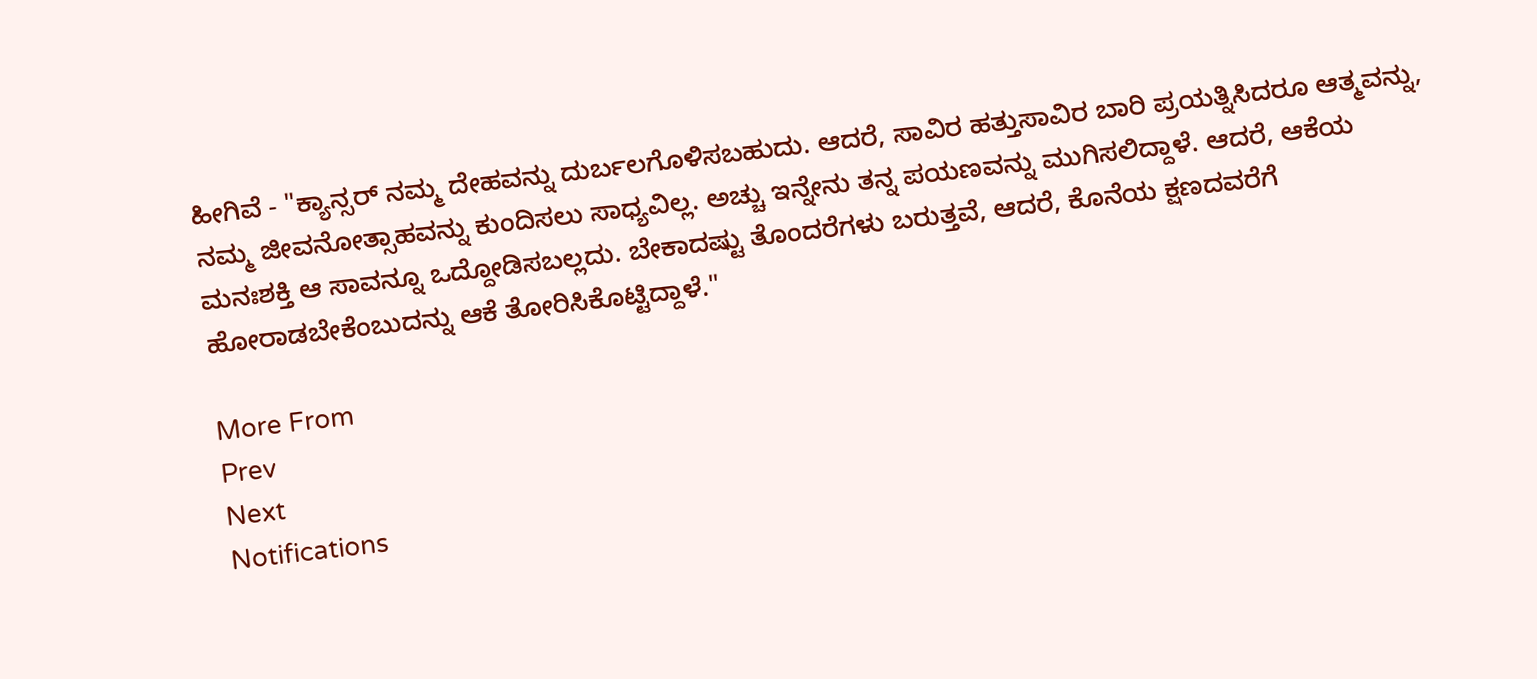ಹೀಗಿವೆ - "ಕ್ಯಾನ್ಸರ್ ನಮ್ಮ ದೇಹವನ್ನು ದುರ್ಬಲಗೊಳಿಸಬಹುದು. ಆದರೆ, ಸಾವಿರ ಹತ್ತುಸಾವಿರ ಬಾರಿ ಪ್ರಯತ್ನಿಸಿದರೂ ಆತ್ಮವನ್ನು, ನಮ್ಮ ಜೀವನೋತ್ಸಾಹವನ್ನು ಕುಂದಿಸಲು ಸಾಧ್ಯವಿಲ್ಲ. ಅಚ್ಚು ಇನ್ನೇನು ತನ್ನ ಪಯಣವನ್ನು ಮುಗಿಸಲಿದ್ದಾಳೆ. ಆದರೆ, ಆಕೆಯ ಮನಃಶಕ್ತಿ ಆ ಸಾವನ್ನೂ ಒದ್ದೋಡಿಸಬಲ್ಲದು. ಬೇಕಾದಷ್ಟು ತೊಂದರೆಗಳು ಬರುತ್ತವೆ, ಆದರೆ, ಕೊನೆಯ ಕ್ಷಣದವರೆಗೆ ಹೋರಾಡಬೇಕೆಂಬುದನ್ನು ಆಕೆ ತೋರಿಸಿಕೊಟ್ಟಿದ್ದಾಳೆ."

More From
Prev
Next
Notifications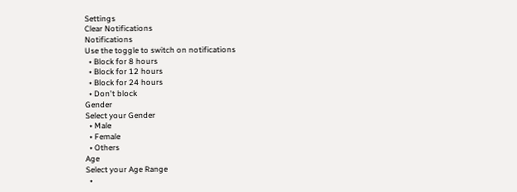Settings
Clear Notifications
Notifications
Use the toggle to switch on notifications
  • Block for 8 hours
  • Block for 12 hours
  • Block for 24 hours
  • Don't block
Gender
Select your Gender
  • Male
  • Female
  • Others
Age
Select your Age Range
  •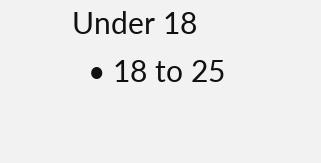Under 18
  • 18 to 25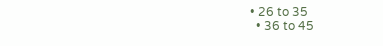• 26 to 35
  • 36 to 45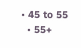• 45 to 55
  • 55+